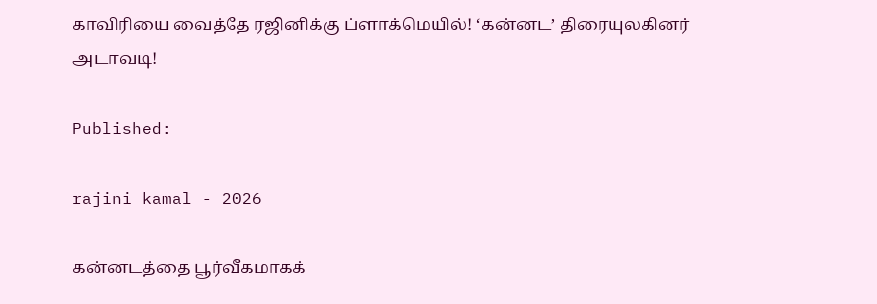காவிரியை வைத்தே ரஜினிக்கு ப்ளாக்மெயில்! ‘கன்னட’ திரையுலகினர் அடாவடி!

Published:

rajini kamal - 2026

கன்னடத்தை பூர்வீகமாகக்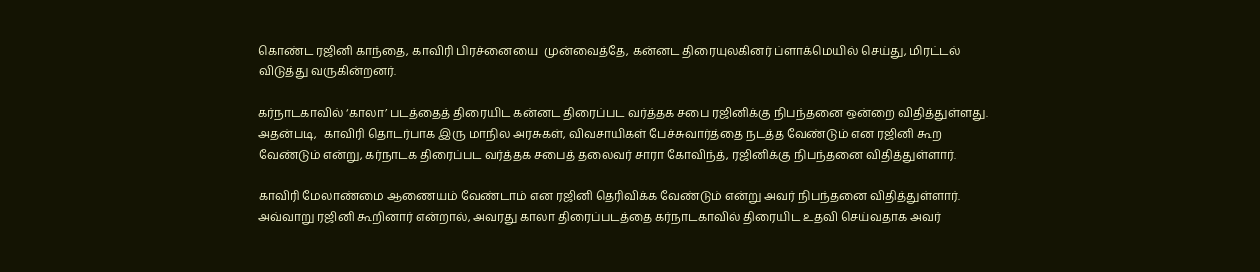கொண்ட ரஜினி காந்தை, காவிரி பிரச்னையை  முன்வைத்தே, கன்னட திரையுலகினர் ப்ளாக்மெயில் செய்து, மிரட்டல் விடுத்து வருகின்றனர்.

கர்நாடகாவில் ‘காலா’ படத்தைத் திரையிட கன்னட திரைப்பட வர்த்தக சபை ரஜினிக்கு நிபந்தனை ஒன்றை விதித்துள்ளது. அதன்படி,  காவிரி தொடர்பாக இரு மாநில அரசுகள், விவசாயிகள் பேச்சுவார்த்தை நடத்த வேண்டும் என ரஜினி கூற வேண்டும் என்று, கர்நாடக திரைப்பட வர்த்தக சபைத் தலைவர் சாரா கோவிந்த், ரஜினிக்கு நிபந்தனை விதித்துள்ளார்.

காவிரி மேலாண்மை ஆணையம் வேண்டாம் என ரஜினி தெரிவிக்க வேண்டும் என்று அவர் நிபந்தனை விதித்துள்ளார். அவ்வாறு ரஜினி கூறினார் என்றால், அவரது காலா திரைப்படத்தை கர்நாடகாவில் திரையிட உதவி செய்வதாக அவர்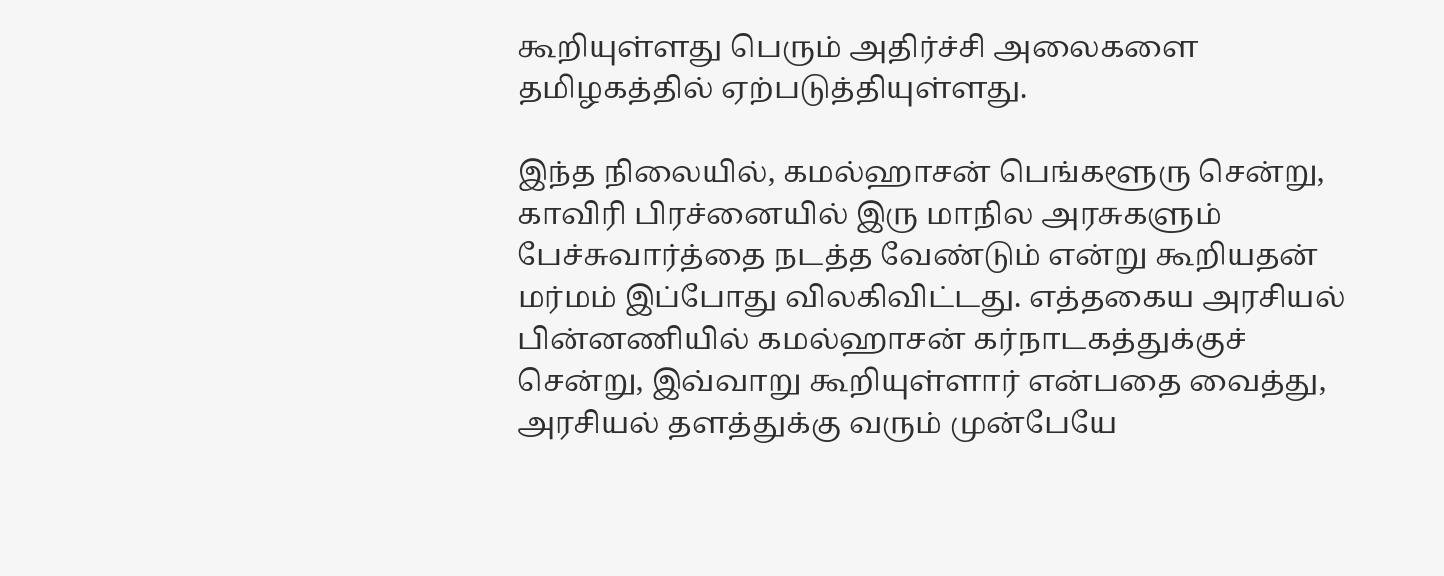கூறியுள்ளது பெரும் அதிர்ச்சி அலைகளை தமிழகத்தில் ஏற்படுத்தியுள்ளது.

இந்த நிலையில், கமல்ஹாசன் பெங்களூரு சென்று, காவிரி பிரச்னையில் இரு மாநில அரசுகளும் பேச்சுவார்த்தை நடத்த வேண்டும் என்று கூறியதன் மர்மம் இப்போது விலகிவிட்டது. எத்தகைய அரசியல் பின்னணியில் கமல்ஹாசன் கர்நாடகத்துக்குச் சென்று, இவ்வாறு கூறியுள்ளார் என்பதை வைத்து, அரசியல் தளத்துக்கு வரும் முன்பேயே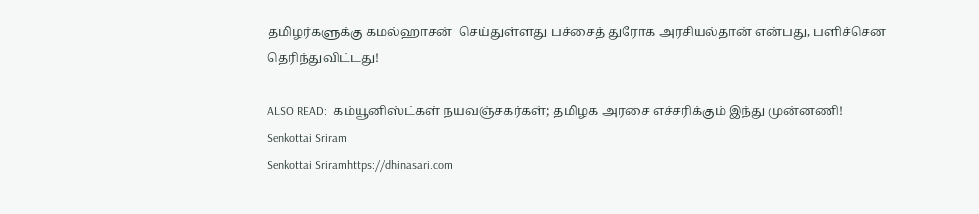தமிழர்களுக்கு கமல்ஹாசன்  செய்துள்ளது பச்சைத் துரோக அரசியல்தான் என்பது, பளிச்சென தெரிந்துவிட்டது!

ALSO READ:  கம்யூனிஸ்ட்கள் நயவஞ்சகர்கள்; தமிழக அரசை எச்சரிக்கும் இந்து முன்னணி!
Senkottai Sriram
Senkottai Sriramhttps://dhinasari.com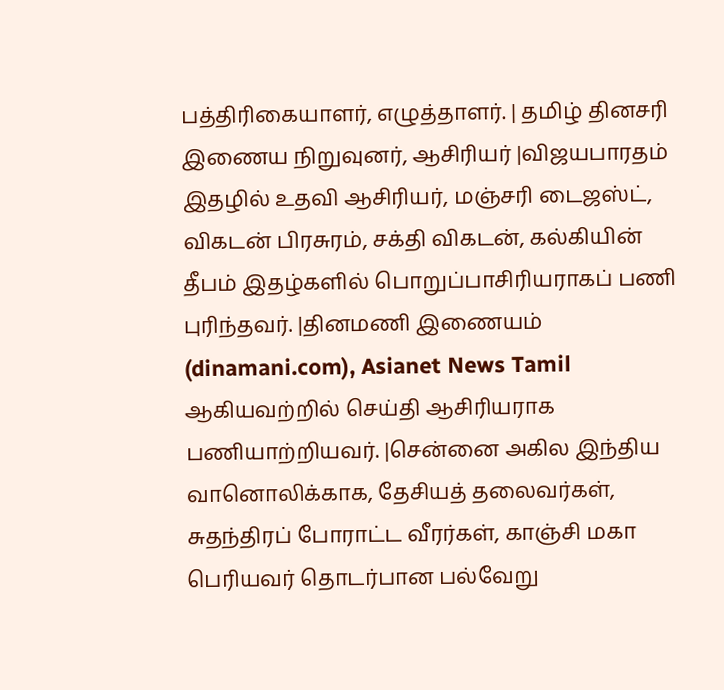பத்திரிகையாளர், எழுத்தாளர். | தமிழ் தினசரி இணைய நிறுவுனர், ஆசிரியர் |விஜயபாரதம் இதழில் உதவி ஆசிரியர், மஞ்சரி டைஜஸ்ட், விகடன் பிரசுரம், சக்தி விகடன், கல்கியின் தீபம் இதழ்களில் பொறுப்பாசிரியராகப் பணி புரிந்தவர். |தினமணி இணையம் (dinamani.com), Asianet News Tamil ஆகியவற்றில் செய்தி ஆசிரியராக பணியாற்றியவர். |சென்னை அகில இந்திய வானொலிக்காக, தேசியத் தலைவர்கள், சுதந்திரப் போராட்ட வீரர்கள், காஞ்சி மகா பெரியவர் தொடர்பான பல்வேறு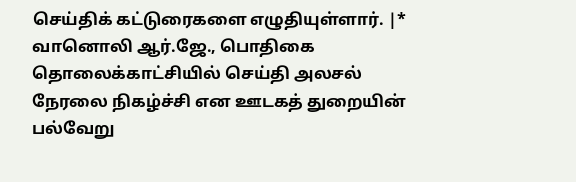செய்திக் கட்டுரைகளை எழுதியுள்ளார். |* வானொலி ஆர்.ஜே., பொதிகை தொலைக்காட்சியில் செய்தி அலசல் நேரலை நிகழ்ச்சி என ஊடகத் துறையின் பல்வேறு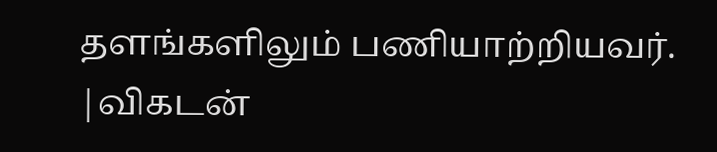தளங்களிலும் பணியாற்றியவர். |விகடன்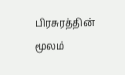பிரசுரத்தின் மூலம்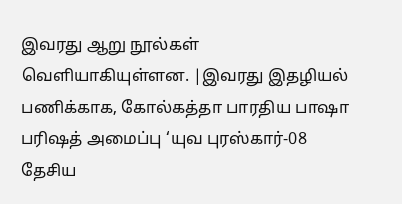இவரது ஆறு நூல்கள் வெளியாகியுள்ளன. |இவரது இதழியல் பணிக்காக, கோல்கத்தா பாரதிய பாஷா பரிஷத் அமைப்பு ‘யுவ புரஸ்கார்-08 தேசிய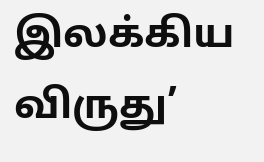இலக்கிய விருது’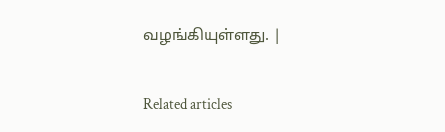வழங்கியுள்ளது. |

Related articles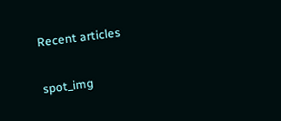Recent articles

spot_img